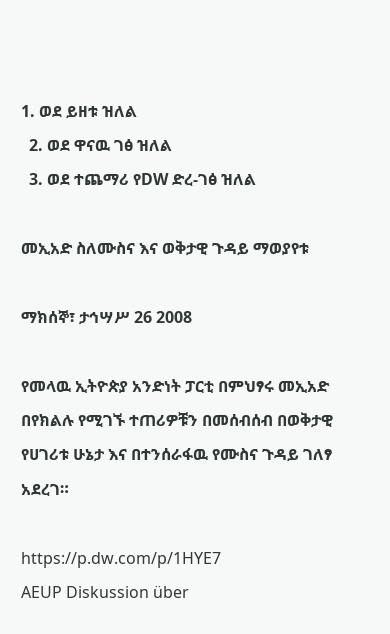1. ወደ ይዘቱ ዝለል
  2. ወደ ዋናዉ ገፅ ዝለል
  3. ወደ ተጨማሪ የDW ድረ-ገፅ ዝለል

መኢአድ ስለሙስና እና ወቅታዊ ጉዳይ ማወያየቱ

ማክሰኞ፣ ታኅሣሥ 26 2008

የመላዉ ኢትዮጵያ አንድነት ፓርቲ በምህፃሩ መኢአድ በየክልሉ የሚገኙ ተጠሪዎቹን በመሰብሰብ በወቅታዊ የሀገሪቱ ሁኔታ እና በተንሰራፋዉ የሙስና ጉዳይ ገለፃ አደረገ።

https://p.dw.com/p/1HYE7
AEUP Diskussion über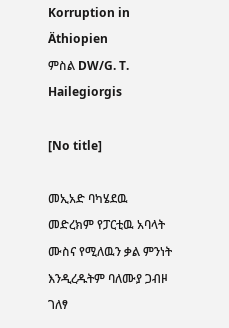Korruption in Äthiopien
ምስል DW/G. T. Hailegiorgis

[No title]

መኢአድ ባካሄደዉ መድረክም የፓርቲዉ አባላት ሙስና የሚለዉን ቃል ምንነት እንዲረዱትም ባለሙያ ጋብዞ ገለፃ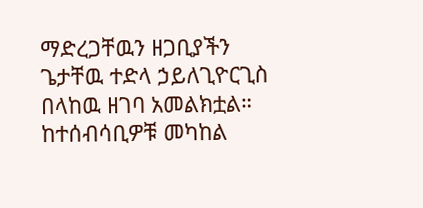ማድረጋቸዉን ዘጋቢያችን ጌታቸዉ ተድላ ኃይለጊዮርጊስ በላከዉ ዘገባ አመልክቷል። ከተሰብሳቢዎቹ መካከል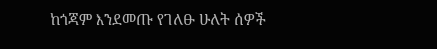ከጎጃም እንደመጡ የገለፁ ሁለት ሰዎች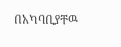በአካባቢያቸዉ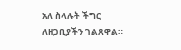አለ ስላሉት ችግር ለዘጋቢያችን ገልጸዋል።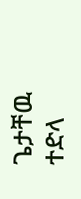ጌታቸዉ ተድላ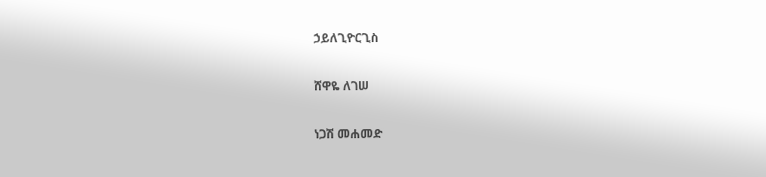ኃይለጊዮርጊስ

ሸዋዬ ለገሠ

ነጋሽ መሐመድ